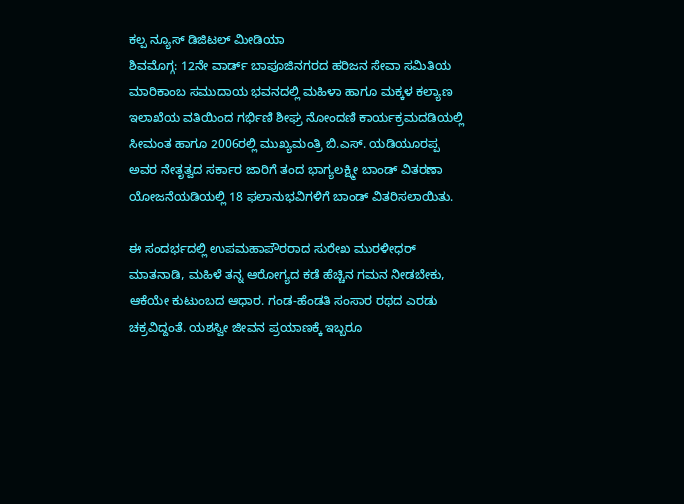ಕಲ್ಪ ನ್ಯೂಸ್ ಡಿಜಿಟಲ್ ಮೀಡಿಯಾ
ಶಿವಮೊಗ್ಗ: 12ನೇ ವಾರ್ಡ್ ಬಾಪೂಜಿನಗರದ ಹರಿಜನ ಸೇವಾ ಸಮಿತಿಯ ಮಾರಿಕಾಂಬ ಸಮುದಾಯ ಭವನದಲ್ಲಿ ಮಹಿಳಾ ಹಾಗೂ ಮಕ್ಕಳ ಕಲ್ಯಾಣ ಇಲಾಖೆಯ ವತಿಯಿಂದ ಗರ್ಭಿಣಿ ಶೀಘ್ರ ನೋಂದಣಿ ಕಾರ್ಯಕ್ರಮದಡಿಯಲ್ಲಿ ಸೀಮಂತ ಹಾಗೂ 2006ರಲ್ಲಿ ಮುಖ್ಯಮಂತ್ರಿ ಬಿ.ಎಸ್. ಯಡಿಯೂರಪ್ಪ ಅವರ ನೇತೃತ್ವದ ಸರ್ಕಾರ ಜಾರಿಗೆ ತಂದ ಭಾಗ್ಯಲಕ್ಷ್ಮೀ ಬಾಂಡ್ ವಿತರಣಾ ಯೋಜನೆಯಡಿಯಲ್ಲಿ 18 ಫಲಾನುಭವಿಗಳಿಗೆ ಬಾಂಡ್ ವಿತರಿಸಲಾಯಿತು.

ಈ ಸಂದರ್ಭದಲ್ಲಿ ಉಪಮಹಾಪೌರರಾದ ಸುರೇಖ ಮುರಳೀಧರ್ ಮಾತನಾಡಿ, ಮಹಿಳೆ ತನ್ನ ಆರೋಗ್ಯದ ಕಡೆ ಹೆಚ್ಚಿನ ಗಮನ ನೀಡಬೇಕು, ಆಕೆಯೇ ಕುಟುಂಬದ ಆಧಾರ. ಗಂಡ-ಹೆಂಡತಿ ಸಂಸಾರ ರಥದ ಎರಡು ಚಕ್ರವಿದ್ದಂತೆ. ಯಶಸ್ವೀ ಜೀವನ ಪ್ರಯಾಣಕ್ಕೆ ಇಬ್ಬರೂ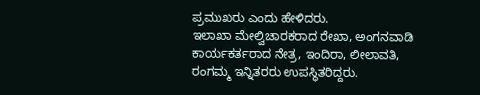ಪ್ರಮುಖರು ಎಂದು ಹೇಳಿದರು.
ಇಲಾಖಾ ಮೇಲ್ವಿಚಾರಕರಾದ ರೇಖಾ, ಅಂಗನವಾಡಿ ಕಾರ್ಯಕರ್ತರಾದ ನೇತ್ರ, ಇಂದಿರಾ, ಲೀಲಾವತಿ, ರಂಗಮ್ಮ ಇನ್ನಿತರರು ಉಪಸ್ಥಿತರಿದ್ದರು.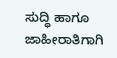ಸುದ್ಧಿ ಹಾಗೂ ಜಾಹೀರಾತಿಗಾಗಿ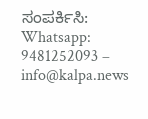ಸಂಪರ್ಕಿಸಿ: Whatsapp: 9481252093 – info@kalpa.news